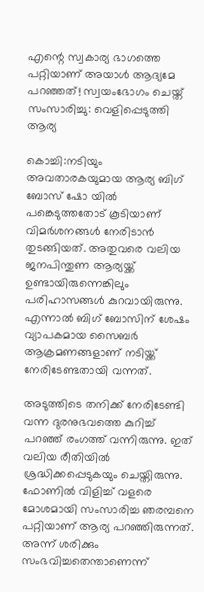എന്റെ സ്വകാര്യ ഭാഗത്തെ പറ്റിയാണ് അയാള്‍ ആദ്യമേ പറഞ്ഞത്! സ്വയംഭോഗം ചെയ്ത് സംസാരിച്ചു: വെളിപ്പെടുത്തി ആര്യ

കൊച്ചി:നടിയും അവതാരകയുമായ ആര്യ ബിഗ് ബോസ് ഷോ യില്‍ പങ്കെടുത്തതോട് കൂടിയാണ് വിമര്‍ശനങ്ങള്‍ നേരിടാന്‍ തുടങ്ങിയത്. അതുവരെ വലിയ ജനപിന്തുണ ആര്യയ്ക്ക് ഉണ്ടായിരുന്നെങ്കിലും പരിഹാസങ്ങള്‍ കുറവായിരുന്നു. എന്നാല്‍ ബിഗ് ബോസിന് ശേഷം വ്യാപകമായ സൈബര്‍ ആക്രമണങ്ങളാണ് നടിയ്ക്ക് നേരിടേണ്ടതായി വന്നത്.

അടുത്തിടെ തനിക്ക് നേരിടേണ്ടി വന്ന ദുരനുഭവത്തെ കുറിച്ച് പറഞ്ഞ് രംഗത്ത് വന്നിരുന്നു. ഇത് വലിയ രീതിയില്‍ ശ്രദ്ധിക്കപ്പെടുകയും ചെയ്തിരുന്നു. ഫോണില്‍ വിളിച്ച് വളരെ മോശമായി സംസാരിച്ച ഞരമ്പനെ പറ്റിയാണ് ആര്യ പറഞ്ഞിരുന്നത്. അന്ന് ശരിക്കും സംഭവിച്ചതെന്താണെന്ന്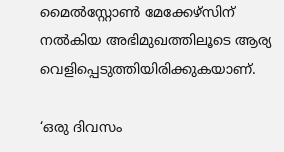മൈല്‍സ്റ്റോണ്‍ മേക്കേഴ്‌സിന് നല്‍കിയ അഭിമുഖത്തിലൂടെ ആര്യ വെളിപ്പെടുത്തിയിരിക്കുകയാണ്.

‘ഒരു ദിവസം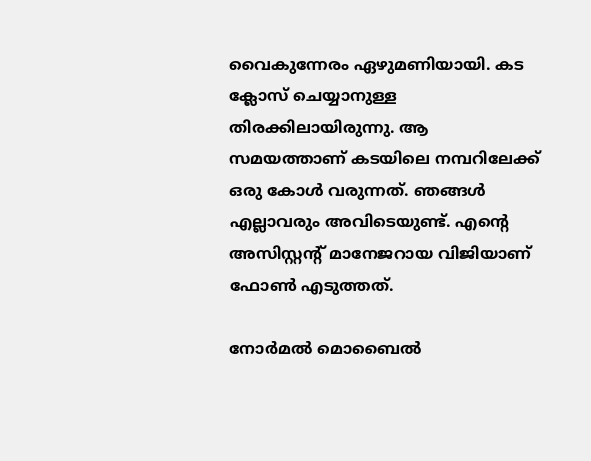വൈകുന്നേരം ഏഴുമണിയായി. കട ക്ലോസ് ചെയ്യാനുള്ള തിരക്കിലായിരുന്നു. ആ സമയത്താണ് കടയിലെ നമ്പറിലേക്ക് ഒരു കോള്‍ വരുന്നത്. ഞങ്ങള്‍ എല്ലാവരും അവിടെയുണ്ട്. എന്റെ അസിസ്റ്റന്റ് മാനേജറായ വിജിയാണ് ഫോണ്‍ എടുത്തത്.

നോര്‍മല്‍ മൊബൈല്‍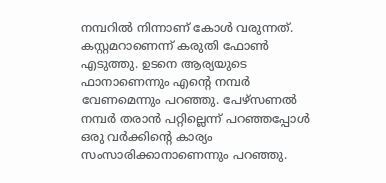നമ്പറില്‍ നിന്നാണ് കോള്‍ വരുന്നത്. കസ്റ്റമറാണെന്ന് കരുതി ഫോണ്‍ എടുത്തു. ഉടനെ ആര്യയുടെ ഫാനാണെന്നും എന്റെ നമ്പര്‍ വേണമെന്നും പറഞ്ഞു. പേഴ്‌സണല്‍ നമ്പര്‍ തരാന്‍ പറ്റില്ലെന്ന് പറഞ്ഞപ്പോള്‍ ഒരു വര്‍ക്കിന്റെ കാര്യം സംസാരിക്കാനാണെന്നും പറഞ്ഞു.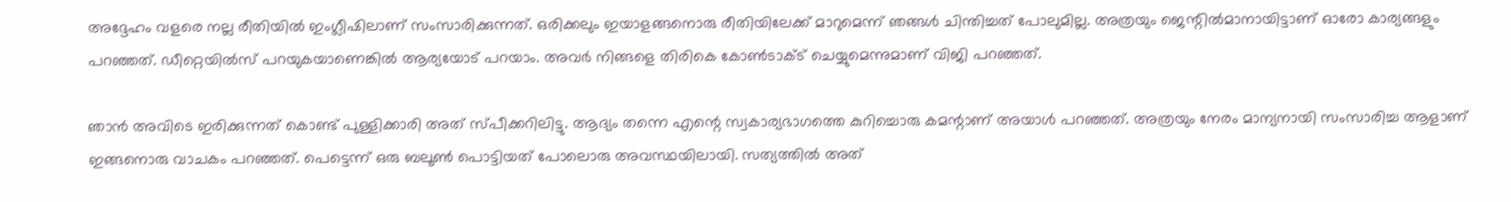അദ്ദേഹം വളരെ നല്ല രീതിയില്‍ ഇംഗ്ലീഷിലാണ് സംസാരിക്കുന്നത്. ഒരിക്കലും ഇയാളങ്ങനൊരു രീതിയിലേക്ക് മാറുമെന്ന് ഞങ്ങള്‍ ചിന്തിച്ചത് പോലുമില്ല. അത്രയും ജെന്റില്‍മാനായിട്ടാണ് ഓരോ കാര്യങ്ങളും പറഞ്ഞത്. ഡീറ്റെയില്‍സ് പറയുകയാണെങ്കില്‍ ആര്യയോട് പറയാം. അവര്‍ നിങ്ങളെ തിരികെ കോണ്‍ടാക്ട് ചെയ്യുമെന്നുമാണ് വിജി പറഞ്ഞത്.

ഞാന്‍ അവിടെ ഇരിക്കുന്നത് കൊണ്ട് പുള്ളിക്കാരി അത് സ്പീക്കറിലിട്ടു. ആദ്യം തന്നെ എന്റെ സ്വകാര്യഭാഗത്തെ കുറിച്ചൊരു കമന്റാണ് അയാള്‍ പറഞ്ഞത്. അത്രയും നേരം മാന്യനായി സംസാരിച്ച ആളാണ് ഇങ്ങനൊരു വാചകം പറഞ്ഞത്. പെട്ടെന്ന് ഒരു ബലൂണ്‍ പൊട്ടിയത് പോലൊരു അവസ്ഥയിലായി. സത്യത്തില്‍ അത്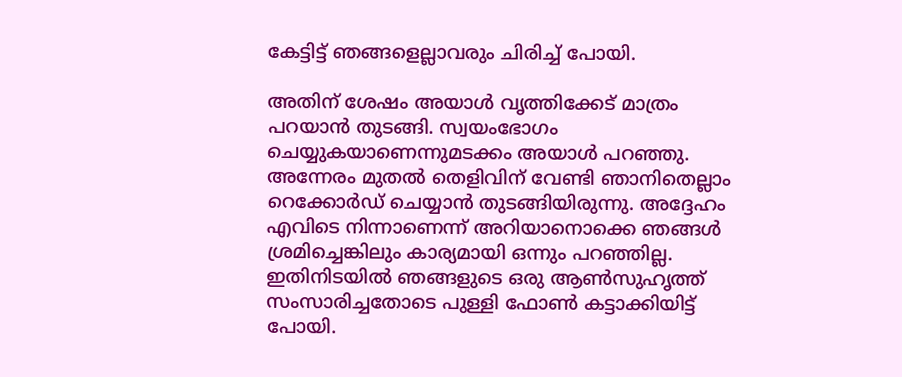കേട്ടിട്ട് ഞങ്ങളെല്ലാവരും ചിരിച്ച് പോയി.

അതിന് ശേഷം അയാള്‍ വൃത്തിക്കേട് മാത്രം പറയാന്‍ തുടങ്ങി. സ്വയംഭോഗം ചെയ്യുകയാണെന്നുമടക്കം അയാള്‍ പറഞ്ഞു. അന്നേരം മുതല്‍ തെളിവിന് വേണ്ടി ഞാനിതെല്ലാം റെക്കോര്‍ഡ് ചെയ്യാന്‍ തുടങ്ങിയിരുന്നു. അദ്ദേഹം എവിടെ നിന്നാണെന്ന് അറിയാനൊക്കെ ഞങ്ങള്‍ ശ്രമിച്ചെങ്കിലും കാര്യമായി ഒന്നും പറഞ്ഞില്ല. ഇതിനിടയില്‍ ഞങ്ങളുടെ ഒരു ആണ്‍സുഹൃത്ത് സംസാരിച്ചതോടെ പുള്ളി ഫോണ്‍ കട്ടാക്കിയിട്ട് പോയി.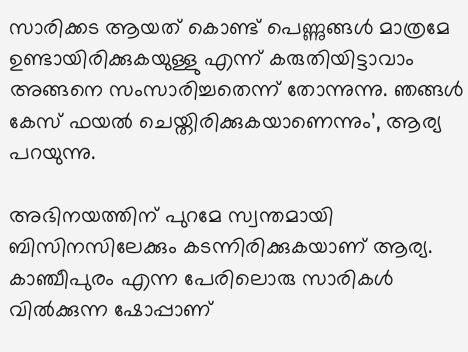സാരിക്കട ആയത് കൊണ്ട് പെണ്ണുങ്ങള്‍ മാത്രമേ ഉണ്ടായിരിക്കുകയുള്ളു എന്ന് കരുതിയിട്ടാവാം അങ്ങനെ സംസാരിച്ചതെന്ന് തോന്നുന്നു. ഞങ്ങള്‍ കേസ് ഫയല്‍ ചെയ്തിരിക്കുകയാണെന്നും’, ആര്യ പറയുന്നു.

അഭിനയത്തിന് പുറമേ സ്വന്തമായി ബിസിനസിലേക്കും കടന്നിരിക്കുകയാണ് ആര്യ. കാഞ്ചീപുരം എന്ന പേരിലൊരു സാരികള്‍ വില്‍ക്കുന്ന ഷോപ്പാണ്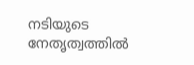നടിയുടെ നേതൃത്വത്തില്‍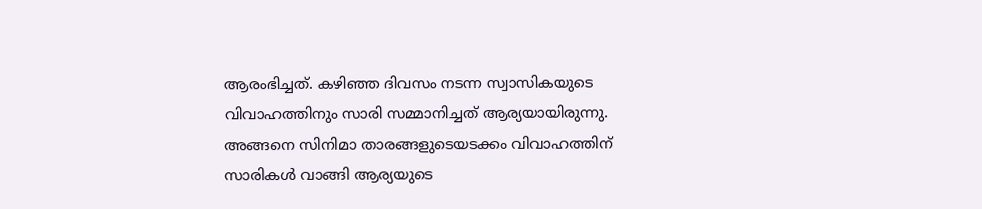ആരംഭിച്ചത്. കഴിഞ്ഞ ദിവസം നടന്ന സ്വാസികയുടെ വിവാഹത്തിനും സാരി സമ്മാനിച്ചത് ആര്യയായിരുന്നു. അങ്ങനെ സിനിമാ താരങ്ങളുടെയടക്കം വിവാഹത്തിന് സാരികള്‍ വാങ്ങി ആര്യയുടെ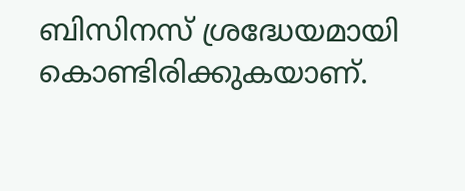ബിസിനസ് ശ്രദ്ധേയമായി കൊണ്ടിരിക്കുകയാണ്.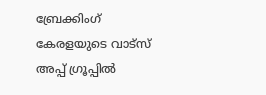ബ്രേക്കിംഗ് കേരളയുടെ വാട്സ് അപ്പ് ഗ്രൂപ്പിൽ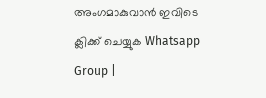അംഗമാകുവാൻ ഇവിടെ ക്ലിക്ക് ചെയ്യുക Whatsapp Group |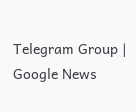Telegram Group | Google News